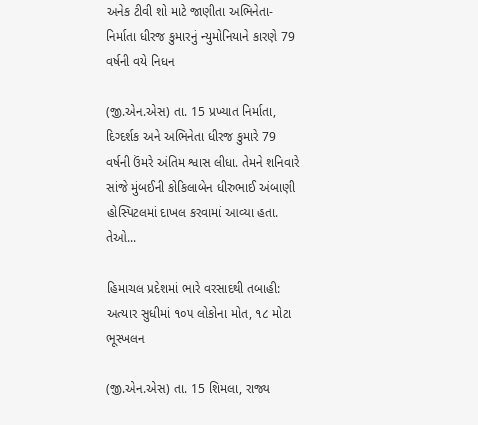અનેક ટીવી શો માટે જાણીતા અભિનેતા-નિર્માતા ધીરજ કુમારનું ન્યુમોનિયાને કારણે 79 વર્ષની વયે નિધન

(જી.એન.એસ) તા. 15 પ્રખ્યાત નિર્માતા, દિગ્દર્શક અને અભિનેતા ધીરજ કુમારે 79 વર્ષની ઉંમરે અંતિમ શ્વાસ લીધા. તેમને શનિવારે સાંજે મુંબઈની કોકિલાબેન ધીરુભાઈ અંબાણી હોસ્પિટલમાં દાખલ કરવામાં આવ્યા હતા. તેઓ...

હિમાચલ પ્રદેશમાં ભારે વરસાદથી તબાહી: અત્યાર સુધીમાં ૧૦૫ લોકોના મોત, ૧૮ મોટા ભૂસ્ખલન

(જી.એન.એસ) તા. 15 શિમલા, રાજ્ય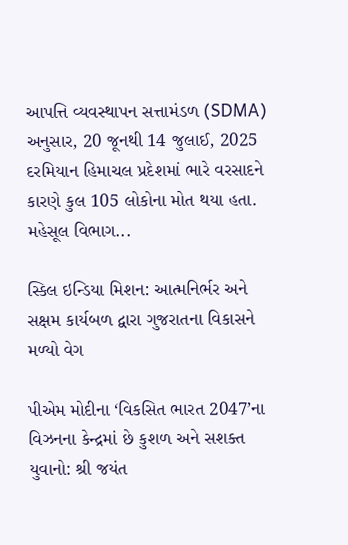આપત્તિ વ્યવસ્થાપન સત્તામંડળ (SDMA) અનુસાર, 20 જૂનથી 14 જુલાઈ, 2025 દરમિયાન હિમાચલ પ્રદેશમાં ભારે વરસાદને કારણે કુલ 105 લોકોના મોત થયા હતા. મહેસૂલ વિભાગ...

સ્કિલ ઇન્ડિયા મિશન: આત્મનિર્ભર અને સક્ષમ કાર્યબળ દ્વારા ગુજરાતના વિકાસને મળ્યો વેગ

પીએમ મોદીના ‘વિકસિત ભારત 2047’ના વિઝનના કેન્દ્રમાં છે કુશળ અને સશક્ત યુવાનો: શ્રી જયંત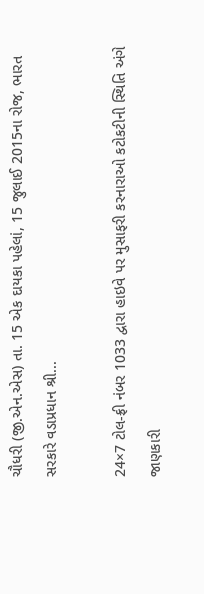ચૌધરી (જી.એન.એસ) તા. 15 એક દાયકા પહેલાં, 15 જુલાઈ 2015ના રોજ, ભારત સરકારે વડાપ્રધાન શ્રી...

24×7 ટોલ-ફ્રી નંબર 1033 દ્વારા હાઇવે પર મુસાફરી કરનારાઓ કટોકટીની સ્થિતિ અંગે જાણકારી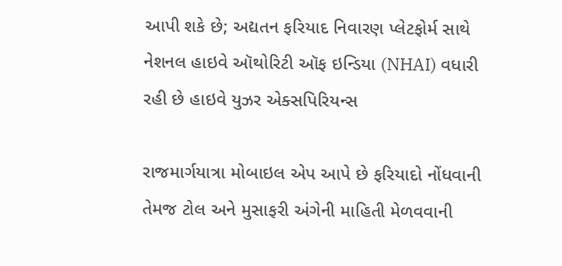આપી શકે છે; અદ્યતન ફરિયાદ નિવારણ પ્લેટફોર્મ સાથે નેશનલ હાઇવે ઑથોરિટી ઑફ ઇન્ડિયા (NHAI) વધારી રહી છે હાઇવે યુઝર એક્સપિરિયન્સ

રાજમાર્ગયાત્રા મોબાઇલ એપ આપે છે ફરિયાદો નોંધવાની તેમજ ટોલ અને મુસાફરી અંગેની માહિતી મેળવવાની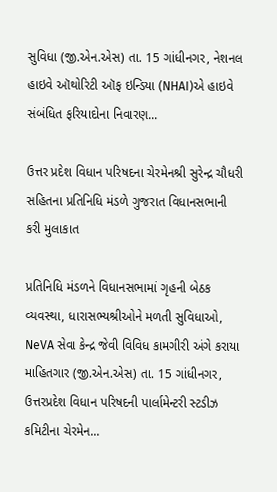સુવિધા (જી.એન.એસ) તા. 15 ગાંધીનગર, નેશનલ હાઇવે ઑથોરિટી ઑફ ઇન્ડિયા (NHAI)એ હાઇવે સંબંધિત ફરિયાદોના નિવારણ...

ઉત્તર પ્રદેશ વિધાન પરિષદના ચેરમેનશ્રી સુરેન્દ્ર ચૌધરી સહિતના પ્રતિનિધિ મંડળે ગુજરાત વિધાનસભાની કરી મુલાકાત

પ્રતિનિધિ મંડળને વિધાનસભામાં ગૃહની બેઠક વ્યવસ્થા, ધારાસભ્યશ્રીઓને મળતી સુવિધાઓ, NeVA સેવા કેન્દ્ર જેવી વિવિધ કામગીરી અંગે કરાયા માહિતગાર (જી.એન.એસ) તા. 15 ગાંધીનગર, ઉત્તરપ્રદેશ વિધાન પરિષદની પાર્લામેન્ટરી સ્ટડીઝ કમિટીના ચેરમેન...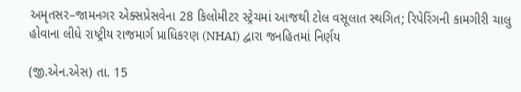અમૃતસર–જામનગર એક્સપ્રેસવેના 28 કિલોમીટર સ્ટ્રેચમાં આજથી ટોલ વસૂલાત સ્થગિત; રિપેરિંગની કામગીરી ચાલુ હોવાના લીધે રાષ્ટ્રીય રાજમાર્ગ પ્રાધિકરણ (NHAI) દ્વારા જનહિતમાં નિર્ણય

(જી.એન.એસ) તા. 15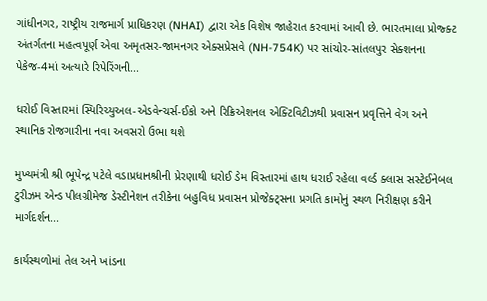ગાંધીનગર, રાષ્ટ્રીય રાજમાર્ગ પ્રાધિકરણ (NHAI) દ્વારા એક વિશેષ જાહેરાત કરવામાં આવી છે. ભારતમાલા પ્રોજ્ક્ટ અંતર્ગતના મહત્વપૂર્ણ એવા અમૃતસર-જામનગર એક્સપ્રેસવે (NH-754K) પર સાંચોર-સાંતલપુર સેક્શનના પેકેજ-4માં અત્યારે રિપેરિંગની...

ધરોઈ વિસ્તારમાં સ્પિરિચ્યુઅલ-એડવેન્ચર્સ-ઈકો અને રિક્રિએશનલ એક્ટિવિટીઝથી પ્રવાસન પ્રવૃત્તિને વેગ અને સ્થાનિક રોજગારીના નવા અવસરો ઉભા થશે

મુખ્યમંત્રી શ્રી ભૂપેન્દ્ર પટેલે વડાપ્રધાનશ્રીની પ્રેરણાથી ધરોઈ ડેમ વિસ્તારમાં હાથ ધરાઈ રહેલા વર્લ્ડ ક્લાસ સસ્ટેઈનેબલ ટુરીઝમ એન્ડ પીલગ્રીમેજ ડેસ્ટીનેશન તરીકેના બહુવિધ પ્રવાસન પ્રોજેક્ટ્સના પ્રગતિ કામોનું સ્થળ નિરીક્ષણ કરીને માર્ગદર્શન...

કાર્યસ્થળોમાં તેલ અને ખાંડના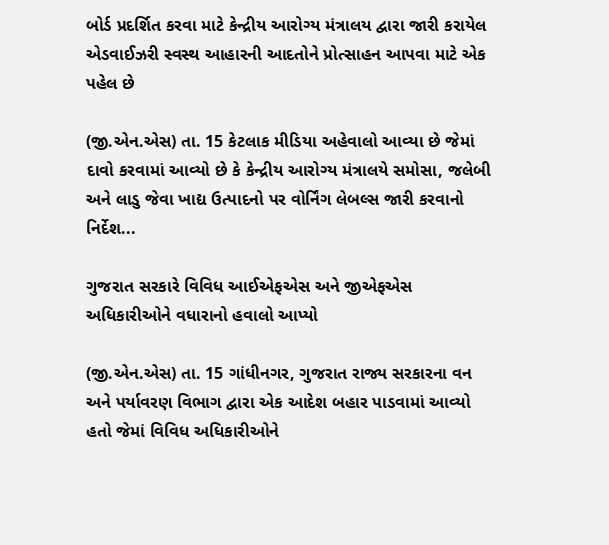બોર્ડ પ્રદર્શિત કરવા માટે કેન્દ્રીય આરોગ્ય મંત્રાલય દ્વારા જારી કરાયેલ એડવાઈઝરી સ્વસ્થ આહારની આદતોને પ્રોત્સાહન આપવા માટે એક પહેલ છે

(જી.એન.એસ) તા. 15 કેટલાક મીડિયા અહેવાલો આવ્યા છે જેમાં દાવો કરવામાં આવ્યો છે કે કેન્દ્રીય આરોગ્ય મંત્રાલયે સમોસા, જલેબી અને લાડુ જેવા ખાદ્ય ઉત્પાદનો પર વોર્નિંગ લેબલ્સ જારી કરવાનો નિર્દેશ...

ગુજરાત સરકારે વિવિધ આઈએફએસ અને જીએફએસ અધિકારીઓને વધારાનો હવાલો આપ્યો

(જી.એન.એસ) તા. 15 ગાંધીનગર, ગુજરાત રાજ્ય સરકારના વન અને પર્યાવરણ વિભાગ દ્વારા એક આદેશ બહાર પાડવામાં આવ્યો હતો જેમાં વિવિધ અધિકારીઓને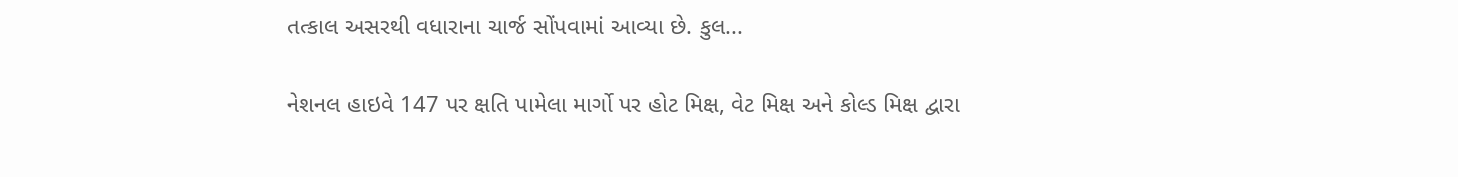તત્કાલ અસરથી વધારાના ચાર્જ સોંપવામાં આવ્યા છે. કુલ...

નેશનલ હાઇવે 147 પર ક્ષતિ પામેલા માર્ગો પર હોટ મિક્ષ, વેટ મિક્ષ અને કોલ્ડ મિક્ષ દ્વારા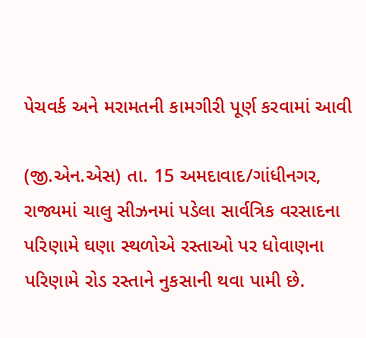પેચવર્ક અને મરામતની કામગીરી પૂર્ણ કરવામાં આવી

(જી.એન.એસ) તા. 15 અમદાવાદ/ગાંધીનગર, રાજ્યમાં ચાલુ સીઝનમાં પડેલા સાર્વત્રિક વરસાદના પરિણામે ઘણા સ્થળોએ રસ્તાઓ પર ધોવાણના પરિણામે રોડ રસ્તાને નુકસાની થવા પામી છે.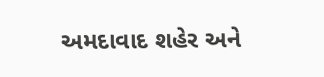અમદાવાદ શહેર અને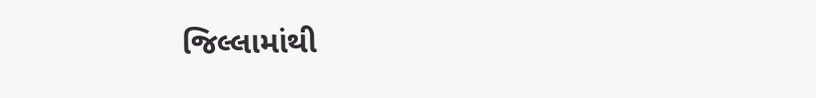જિલ્લામાંથી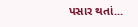પસાર થતાં...